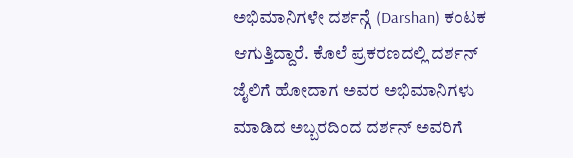ಅಭಿಮಾನಿಗಳೇ ದರ್ಶನ್ಗೆ (Darshan) ಕಂಟಕ ಆಗುತ್ತಿದ್ದಾರೆ. ಕೊಲೆ ಪ್ರಕರಣದಲ್ಲಿ ದರ್ಶನ್ ಜೈಲಿಗೆ ಹೋದಾಗ ಅವರ ಅಭಿಮಾನಿಗಳು ಮಾಡಿದ ಅಬ್ಬರದಿಂದ ದರ್ಶನ್ ಅವರಿಗೆ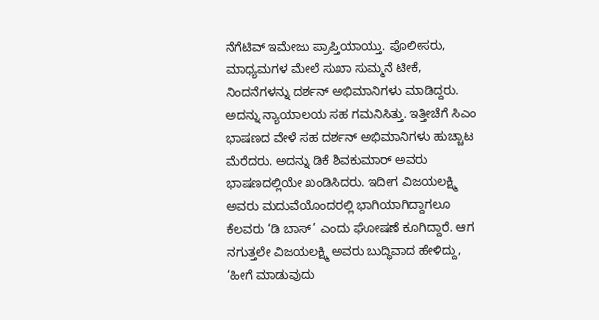ನೆಗೆಟಿವ್ ಇಮೇಜು ಪ್ರಾಪ್ತಿಯಾಯ್ತು. ಪೊಲೀಸರು, ಮಾಧ್ಯಮಗಳ ಮೇಲೆ ಸುಖಾ ಸುಮ್ಮನೆ ಟೀಕೆ, ನಿಂದನೆಗಳನ್ನು ದರ್ಶನ್ ಅಭಿಮಾನಿಗಳು ಮಾಡಿದ್ದರು. ಅದನ್ನು ನ್ಯಾಯಾಲಯ ಸಹ ಗಮನಿಸಿತ್ತು. ಇತ್ತೀಚೆಗೆ ಸಿಎಂ ಭಾಷಣದ ವೇಳೆ ಸಹ ದರ್ಶನ್ ಅಭಿಮಾನಿಗಳು ಹುಚ್ಚಾಟ ಮೆರೆದರು. ಅದನ್ನು ಡಿಕೆ ಶಿವಕುಮಾರ್ ಅವರು ಭಾಷಣದಲ್ಲಿಯೇ ಖಂಡಿಸಿದರು. ಇದೀಗ ವಿಜಯಲಕ್ಷ್ಮಿ ಅವರು ಮದುವೆಯೊಂದರಲ್ಲಿ ಭಾಗಿಯಾಗಿದ್ದಾಗಲೂ ಕೆಲವರು ‘ಡಿ ಬಾಸ್’ ಎಂದು ಘೋಷಣೆ ಕೂಗಿದ್ದಾರೆ. ಆಗ ನಗುತ್ತಲೇ ವಿಜಯಲಕ್ಷ್ಮಿ ಅವರು ಬುದ್ಧಿವಾದ ಹೇಳಿದ್ದು, ‘ಹೀಗೆ ಮಾಡುವುದು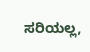ಸರಿಯಲ್ಲ,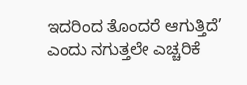ಇದರಿಂದ ತೊಂದರೆ ಆಗುತ್ತಿದೆ’ ಎಂದು ನಗುತ್ತಲೇ ಎಚ್ಚರಿಕೆ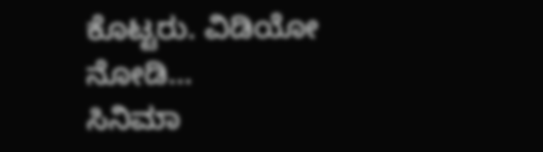ಕೊಟ್ಟರು. ವಿಡಿಯೋ ನೋಡಿ…
ಸಿನಿಮಾ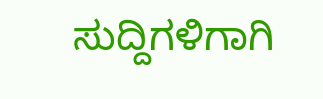ಸುದ್ದಿಗಳಿಗಾಗಿ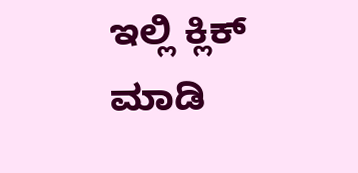ಇಲ್ಲಿ ಕ್ಲಿಕ್ ಮಾಡಿ